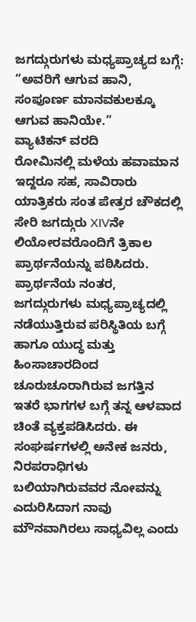ಜಗದ್ಗುರುಗಳು ಮಧ್ಯಪ್ರಾಚ್ಯದ ಬಗ್ಗೆ: “ಅವರಿಗೆ ಆಗುವ ಹಾನಿ, ಸಂಪೂರ್ಣ ಮಾನವಕುಲಕ್ಕೂ ಆಗುವ ಹಾನಿಯೇ.”
ವ್ಯಾಟಿಕನ್ ವರದಿ
ರೋಮಿನಲ್ಲಿ ಮಳೆಯ ಹವಾಮಾನ ಇದ್ದರೂ ಸಹ, ಸಾವಿರಾರು ಯಾತ್ರಿಕರು ಸಂತ ಪೇತ್ರರ ಚೌಕದಲ್ಲಿ ಸೇರಿ ಜಗದ್ಗುರು XIVನೇ ಲಿಯೋರವರೊಂದಿಗೆ ತ್ರಿಕಾಲ ಪ್ರಾರ್ಥನೆಯನ್ನು ಪಠಿಸಿದರು.
ಪ್ರಾರ್ಥನೆಯ ನಂತರ, ಜಗದ್ಗುರುಗಳು ಮಧ್ಯಪ್ರಾಚ್ಯದಲ್ಲಿ ನಡೆಯುತ್ತಿರುವ ಪರಿಸ್ಥಿತಿಯ ಬಗ್ಗೆ ಹಾಗೂ ಯುದ್ಧ ಮತ್ತು ಹಿಂಸಾಚಾರದಿಂದ ಚೂರುಚೂರಾಗಿರುವ ಜಗತ್ತಿನ ಇತರೆ ಭಾಗಗಳ ಬಗ್ಗೆ ತನ್ನ ಆಳವಾದ ಚಿಂತೆ ವ್ಯಕ್ತಪಡಿಸಿದರು. ಈ ಸಂಘರ್ಷಗಳಲ್ಲಿ ಅನೇಕ ಜನರು, ನಿರಪರಾಧಿಗಳು ಬಲಿಯಾಗಿರುವವರ ನೋವನ್ನು ಎದುರಿಸಿದಾಗ ನಾವು ಮೌನವಾಗಿರಲು ಸಾಧ್ಯವಿಲ್ಲ ಎಂದು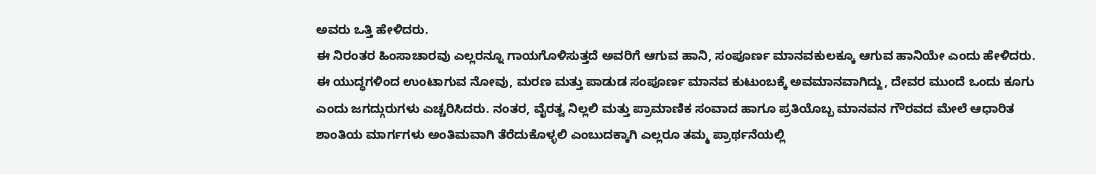ಅವರು ಒತ್ತಿ ಹೇಳಿದರು.
ಈ ನಿರಂತರ ಹಿಂಸಾಚಾರವು ಎಲ್ಲರನ್ನೂ ಗಾಯಗೊಳಿಸುತ್ತದೆ ಅವರಿಗೆ ಆಗುವ ಹಾನಿ, ಸಂಪೂರ್ಣ ಮಾನವಕುಲಕ್ಕೂ ಆಗುವ ಹಾನಿಯೇ ಎಂದು ಹೇಳಿದರು.
ಈ ಯುದ್ಧಗಳಿಂದ ಉಂಟಾಗುವ ನೋವು, ಮರಣ ಮತ್ತು ಪಾಡುಡ ಸಂಪೂರ್ಣ ಮಾನವ ಕುಟುಂಬಕ್ಕೆ ಅವಮಾನವಾಗಿದ್ದು, ದೇವರ ಮುಂದೆ ಒಂದು ಕೂಗು ಎಂದು ಜಗದ್ಗುರುಗಳು ಎಚ್ಚರಿಸಿದರು. ನಂತರ, ವೈರತ್ವ ನಿಲ್ಲಲಿ ಮತ್ತು ಪ್ರಾಮಾಣಿಕ ಸಂವಾದ ಹಾಗೂ ಪ್ರತಿಯೊಬ್ಬ ಮಾನವನ ಗೌರವದ ಮೇಲೆ ಆಧಾರಿತ ಶಾಂತಿಯ ಮಾರ್ಗಗಳು ಅಂತಿಮವಾಗಿ ತೆರೆದುಕೊಳ್ಳಲಿ ಎಂಬುದಕ್ಕಾಗಿ ಎಲ್ಲರೂ ತಮ್ಮ ಪ್ರಾರ್ಥನೆಯಲ್ಲಿ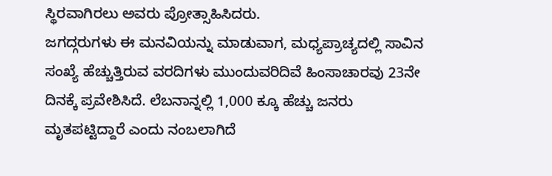ಸ್ಥಿರವಾಗಿರಲು ಅವರು ಪ್ರೋತ್ಸಾಹಿಸಿದರು.
ಜಗದ್ಗರುಗಳು ಈ ಮನವಿಯನ್ನು ಮಾಡುವಾಗ, ಮಧ್ಯಪ್ರಾಚ್ಯದಲ್ಲಿ ಸಾವಿನ ಸಂಖ್ಯೆ ಹೆಚ್ಚುತ್ತಿರುವ ವರದಿಗಳು ಮುಂದುವರಿದಿವೆ ಹಿಂಸಾಚಾರವು 23ನೇ ದಿನಕ್ಕೆ ಪ್ರವೇಶಿಸಿದೆ. ಲೆಬನಾನ್ನಲ್ಲಿ 1,000 ಕ್ಕೂ ಹೆಚ್ಚು ಜನರು ಮೃತಪಟ್ಟಿದ್ದಾರೆ ಎಂದು ನಂಬಲಾಗಿದೆ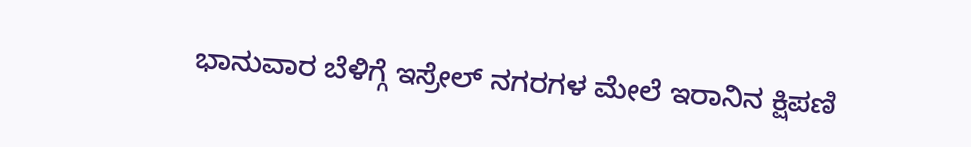ಭಾನುವಾರ ಬೆಳಿಗ್ಗೆ ಇಸ್ರೇಲ್ ನಗರಗಳ ಮೇಲೆ ಇರಾನಿನ ಕ್ಷಿಪಣಿ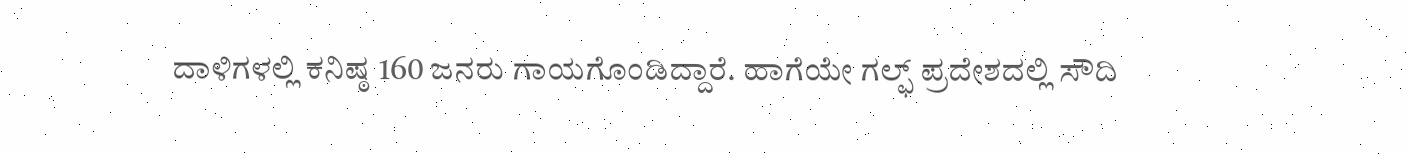ದಾಳಿಗಳಲ್ಲಿ ಕನಿಷ್ಠ 160 ಜನರು ಗಾಯಗೊಂಡಿದ್ದಾರೆ. ಹಾಗೆಯೇ ಗಲ್ಫ್ ಪ್ರದೇಶದಲ್ಲಿ ಸೌದಿ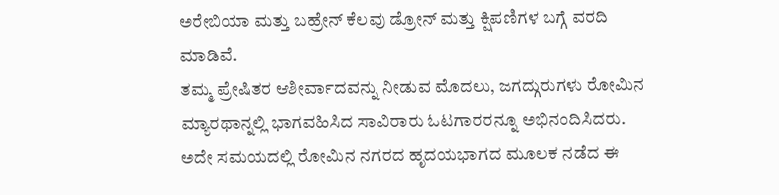ಅರೇಬಿಯಾ ಮತ್ತು ಬಹ್ರೇನ್ ಕೆಲವು ಡ್ರೋನ್ ಮತ್ತು ಕ್ಷಿಪಣಿಗಳ ಬಗ್ಗೆ ವರದಿ ಮಾಡಿವೆ.
ತಮ್ಮ ಪ್ರೇಷಿತರ ಆಶೀರ್ವಾದವನ್ನು ನೀಡುವ ಮೊದಲು, ಜಗದ್ಗುರುಗಳು ರೋಮಿನ ಮ್ಯಾರಥಾನ್ನಲ್ಲಿ ಭಾಗವಹಿಸಿದ ಸಾವಿರಾರು ಓಟಗಾರರನ್ನೂ ಅಭಿನಂದಿಸಿದರು. ಅದೇ ಸಮಯದಲ್ಲಿ ರೋಮಿನ ನಗರದ ಹೃದಯಭಾಗದ ಮೂಲಕ ನಡೆದ ಈ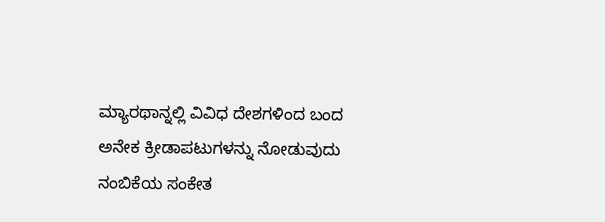ಮ್ಯಾರಥಾನ್ನಲ್ಲಿ ವಿವಿಧ ದೇಶಗಳಿಂದ ಬಂದ ಅನೇಕ ಕ್ರೀಡಾಪಟುಗಳನ್ನು ನೋಡುವುದು ನಂಬಿಕೆಯ ಸಂಕೇತ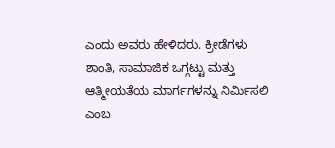ಎಂದು ಅವರು ಹೇಳಿದರು. ಕ್ರೀಡೆಗಳು ಶಾಂತಿ, ಸಾಮಾಜಿಕ ಒಗ್ಗಟ್ಟು ಮತ್ತು ಆತ್ಮೀಯತೆಯ ಮಾರ್ಗಗಳನ್ನು ನಿರ್ಮಿಸಲಿ ಎಂಬ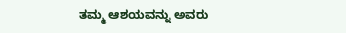ತಮ್ಮ ಆಶಯವನ್ನು ಅವರು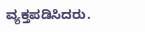ವ್ಯಕ್ತಪಡಿಸಿದರು.